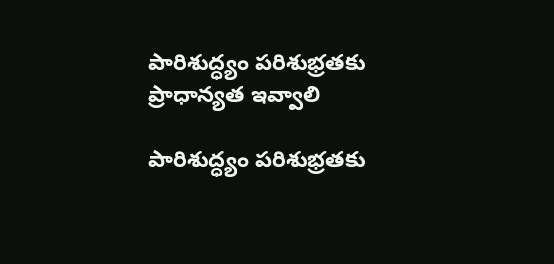పారిశుద్ధ్యం పరిశుభ్రతకు ప్రాధాన్యత ఇవ్వాలి

పారిశుద్ధ్యం పరిశుభ్రతకు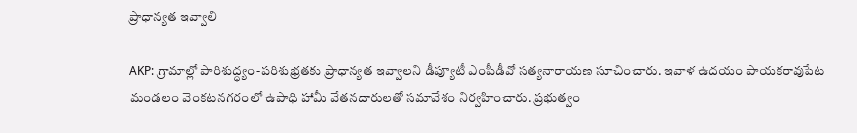ప్రాధాన్యత ఇవ్వాలి

AKP: గ్రామాల్లో పారిశుద్ధ్యం-పరిశుభ్రతకు ప్రాధాన్యత ఇవ్వాలని డీప్యూటీ ఎంపీడీవో సత్యనారాయణ సూచించారు. ఇవాళ ఉదయం పాయకరావుపేట మండలం వెంకటనగరంలో ఉపాధి హామీ వేతనదారులతో సమావేశం నిర్వహించారు. ప్రభుత్వం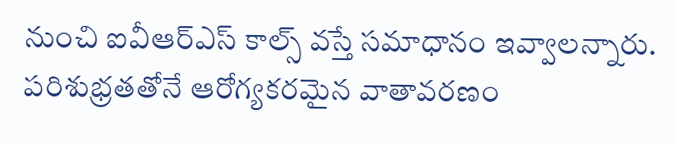నుంచి ఐవీఆర్ఎస్ కాల్స్ వస్తే సమాధానం ఇవ్వాలన్నారు. పరిశుభ్రతతోనే ఆరోగ్యకరమైన వాతావరణం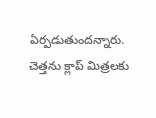ఏర్పడుతుందన్నారు. చెత్తను క్లాప్ మిత్రలకు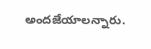అందజేయాలన్నారు.